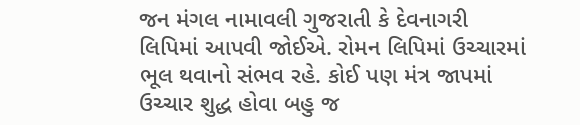જન મંગલ નામાવલી ગુજરાતી કે દેવનાગરી લિપિમાં આપવી જોઈએ. રોમન લિપિમાં ઉચ્ચારમાં ભૂલ થવાનો સંભવ રહે. કોઈ પણ મંત્ર જાપમાં ઉચ્ચાર શુદ્ધ હોવા બહુ જ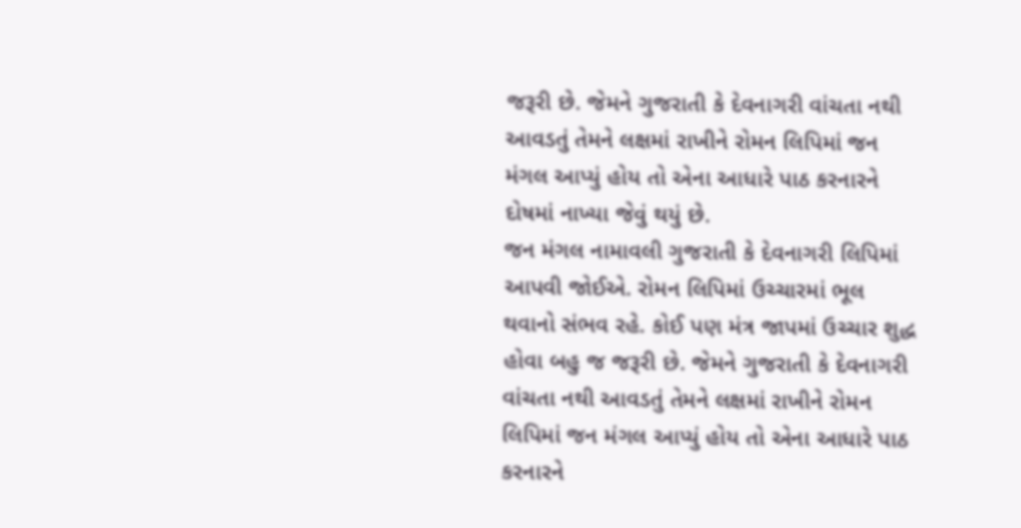જરૂરી છે. જેમને ગુજરાતી કે દેવનાગરી વાંચતા નથી આવડતું તેમને લક્ષમાં રાખીને રોમન લિપિમાં જન મંગલ આપ્યું હોય તો એના આધારે પાઠ કરનારને દોષમાં નાખ્યા જેવું થયું છે.
જન મંગલ નામાવલી ગુજરાતી કે દેવનાગરી લિપિમાં આપવી જોઈએ. રોમન લિપિમાં ઉચ્ચારમાં ભૂલ થવાનો સંભવ રહે. કોઈ પણ મંત્ર જાપમાં ઉચ્ચાર શુદ્ધ હોવા બહુ જ જરૂરી છે. જેમને ગુજરાતી કે દેવનાગરી વાંચતા નથી આવડતું તેમને લક્ષમાં રાખીને રોમન લિપિમાં જન મંગલ આપ્યું હોય તો એના આધારે પાઠ કરનારને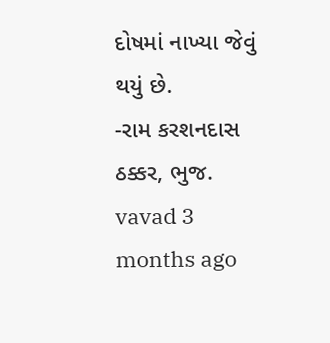દોષમાં નાખ્યા જેવું થયું છે.
-રામ કરશનદાસ ઠક્કર, ભુજ.
vavad 3 months ago